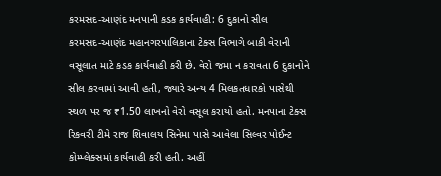કરમસદ-આણંદ મનપાની કડક કાર્યવાહી: 6 દુકાનો સીલ
કરમસદ-આણંદ મહાનગરપાલિકાના ટેક્સ વિભાગે બાકી વેરાની વસૂલાત માટે કડક કાર્યવાહી કરી છે. વેરો જમા ન કરાવતા 6 દુકાનોને સીલ કરવામાં આવી હતી, જ્યારે અન્ય 4 મિલકતધારકો પાસેથી સ્થળ પર જ ₹1.50 લાખનો વેરો વસૂલ કરાયો હતો. મનપાના ટેક્સ રિકવરી ટીમે રાજ શિવાલય સિનેમા પાસે આવેલા સિલ્વર પોઈન્ટ કોમ્પ્લેક્સમાં કાર્યવાહી કરી હતી. અહીં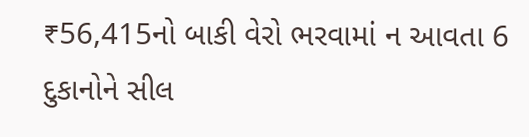₹56,415નો બાકી વેરો ભરવામાં ન આવતા 6 દુકાનોને સીલ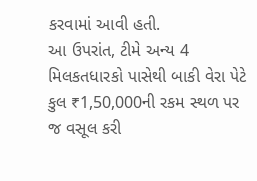કરવામાં આવી હતી.
આ ઉપરાંત, ટીમે અન્ય 4 મિલકતધારકો પાસેથી બાકી વેરા પેટે કુલ ₹1,50,000ની રકમ સ્થળ પર જ વસૂલ કરી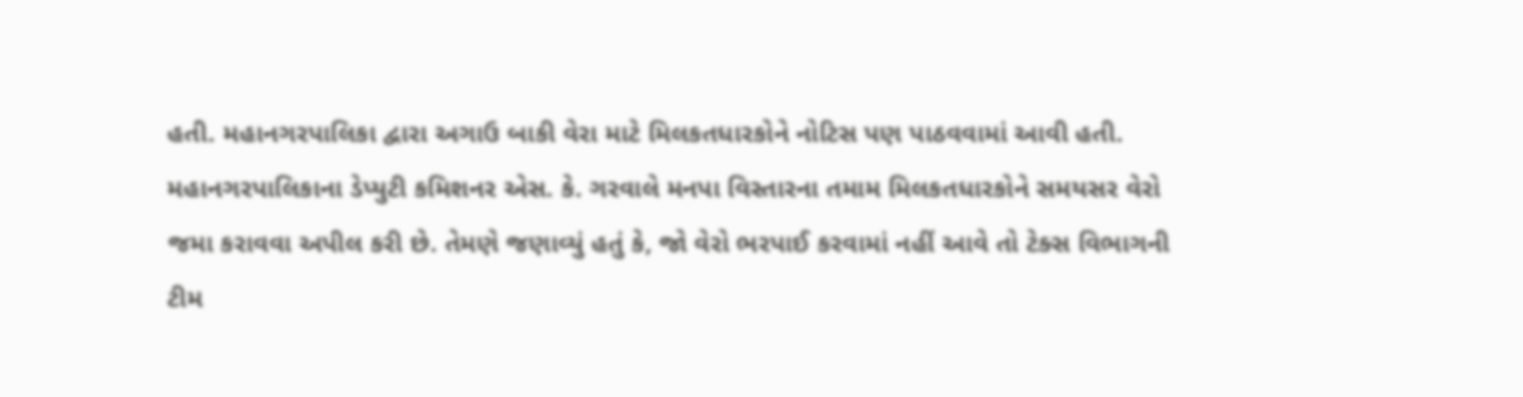હતી. મહાનગરપાલિકા દ્વારા અગાઉ બાકી વેરા માટે મિલકતધારકોને નોટિસ પણ પાઠવવામાં આવી હતી. મહાનગરપાલિકાના ડેપ્યુટી કમિશનર એસ. કે. ગરવાલે મનપા વિસ્તારના તમામ મિલકતધારકોને સમયસર વેરો જમા કરાવવા અપીલ કરી છે. તેમણે જણાવ્યું હતું કે, જો વેરો ભરપાઈ કરવામાં નહીં આવે તો ટેક્સ વિભાગની ટીમ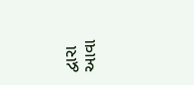દ્વારા આવા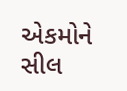એકમોને સીલ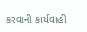કરવાની કાર્યવાહી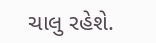ચાલુ રહેશે.